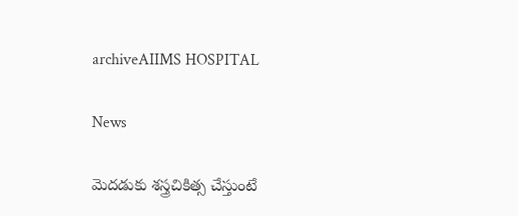archiveAIIMS HOSPITAL

News

మెదడుకు శస్త్రచికిత్స చేస్తుంటే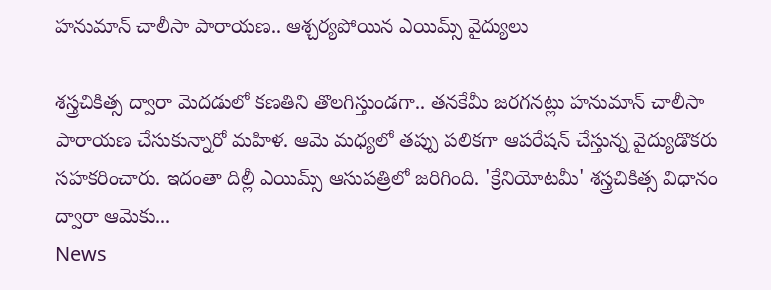హనుమాన్ చాలీసా పారాయణ.. ఆశ్చర్యపోయిన ఎయిమ్స్ వైద్యులు

శస్త్రచికిత్స ద్వారా మెదడులో కణతిని తొలగిస్తుండగా.. తనకేమీ జరగనట్లు హనుమాన్ చాలీసా పారాయణ చేసుకున్నారో మహిళ. ఆమె మధ్యలో తప్పు పలికగా ఆపరేషన్ చేస్తున్న వైద్యుడొకరు సహకరించారు. ఇదంతా దిల్లీ ఎయిమ్స్ ఆసుపత్రిలో జరిగింది. 'క్రేనియోటమీ' శస్త్రచికిత్స విధానం ద్వారా ఆమెకు...
News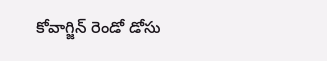కోవాగ్జిన్‌ రెండో డోసు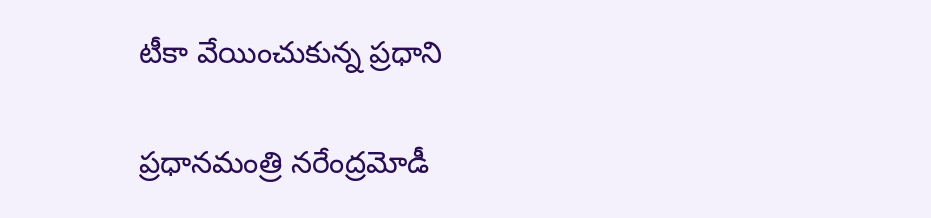టీకా వేయించుకున్న ప్రధాని

ప్రధానమంత్రి నరేంద్రమోడీ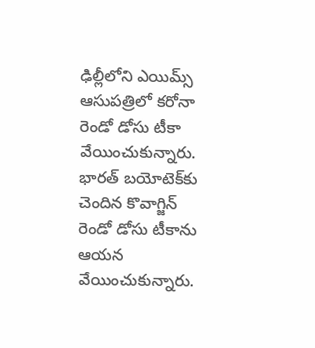ఢిల్లీలోని ఎయిమ్స్ ఆసుపత్రి‌లో కరోనా రెండో డోసు టీకా వేయించుకున్నారు. భారత్‌ బయోటెక్‌కు చెందిన కొవాగ్జిన్‌ రెండో డోసు టీకాను ఆయన వేయించుకున్నారు.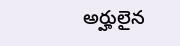అర్హులైన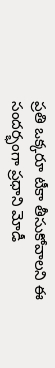ప్రతి ఒక్కరూ టీకా తీసుకోవాలని ఈ సందర్భంగా ప్రధాని మోడీ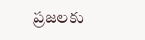ప్రజలకు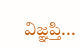విజ్ఞప్తి...